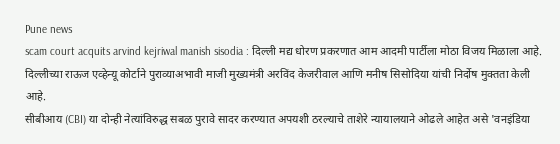Pune news
scam court acquits arvind kejriwal manish sisodia : दिल्ली मद्य धोरण प्रकरणात आम आदमी पार्टीला मोठा विजय मिळाला आहे. दिल्लीच्या राऊज एव्हेन्यू कोर्टाने पुराव्याअभावी माजी मुख्यमंत्री अरविंद केजरीवाल आणि मनीष सिसोदिया यांची निर्दोष मुक्तता केली आहे.
सीबीआय (CBI) या दोन्ही नेत्यांविरुद्ध सबळ पुरावे सादर करण्यात अपयशी ठरल्याचे ताशेरे न्यायालयाने ओढले आहेत असे 'वनइंडिया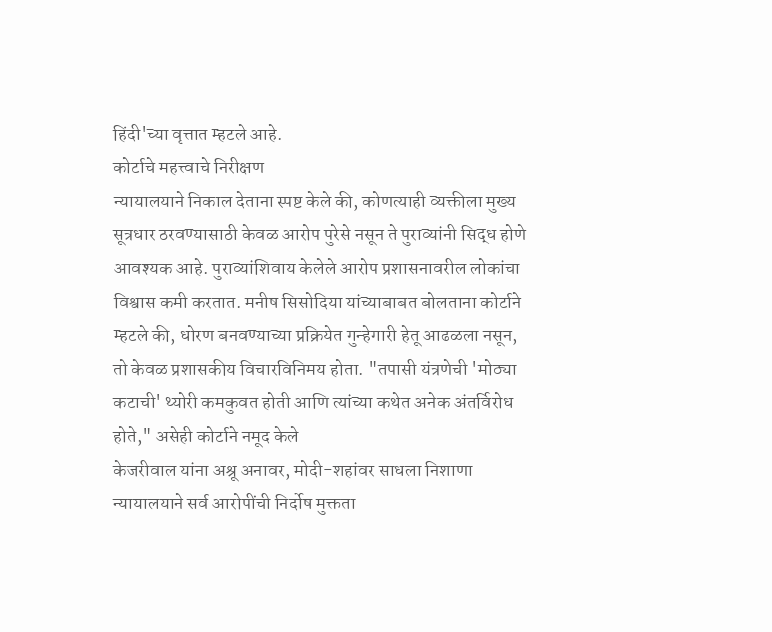हिंदी'च्या वृत्तात म्हटले आहे.
कोर्टाचे महत्त्वाचे निरीक्षण
न्यायालयाने निकाल देताना स्पष्ट केले की, कोणत्याही व्यक्तीला मुख्य सूत्रधार ठरवण्यासाठी केवळ आरोप पुरेसे नसून ते पुराव्यांनी सिद्ध होणे आवश्यक आहे. पुराव्यांशिवाय केलेले आरोप प्रशासनावरील लोकांचा विश्वास कमी करतात. मनीष सिसोदिया यांच्याबाबत बोलताना कोर्टाने म्हटले की, धोरण बनवण्याच्या प्रक्रियेत गुन्हेगारी हेतू आढळला नसून, तो केवळ प्रशासकीय विचारविनिमय होता. "तपासी यंत्रणेची 'मोठ्या कटाची' थ्योरी कमकुवत होती आणि त्यांच्या कथेत अनेक अंतर्विरोध होते," असेही कोर्टाने नमूद केले
केजरीवाल यांना अश्रू अनावर, मोदी-शहांवर साधला निशाणा
न्यायालयाने सर्व आरोपींची निर्दोष मुक्तता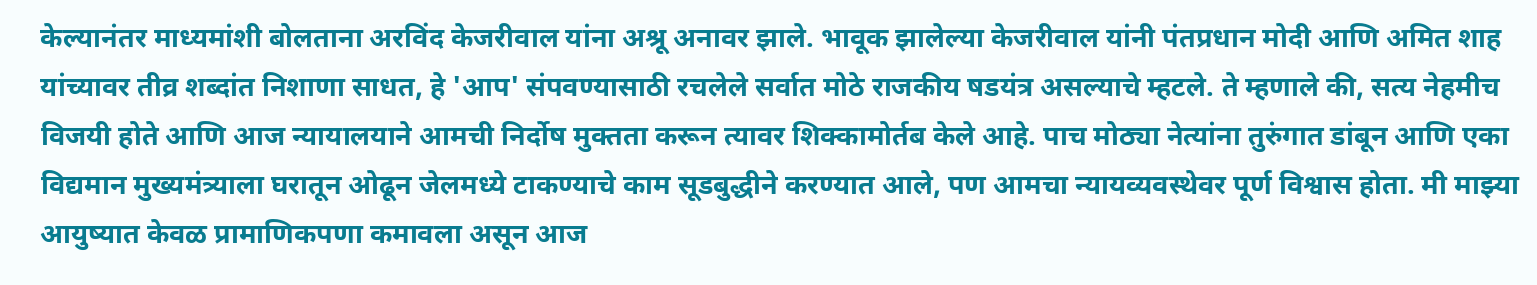केल्यानंतर माध्यमांशी बोलताना अरविंद केजरीवाल यांना अश्रू अनावर झाले. भावूक झालेल्या केजरीवाल यांनी पंतप्रधान मोदी आणि अमित शाह यांच्यावर तीव्र शब्दांत निशाणा साधत, हे 'आप' संपवण्यासाठी रचलेले सर्वात मोठे राजकीय षडयंत्र असल्याचे म्हटले. ते म्हणाले की, सत्य नेहमीच विजयी होते आणि आज न्यायालयाने आमची निर्दोष मुक्तता करून त्यावर शिक्कामोर्तब केले आहे. पाच मोठ्या नेत्यांना तुरुंगात डांबून आणि एका विद्यमान मुख्यमंत्र्याला घरातून ओढून जेलमध्ये टाकण्याचे काम सूडबुद्धीने करण्यात आले, पण आमचा न्यायव्यवस्थेवर पूर्ण विश्वास होता. मी माझ्या आयुष्यात केवळ प्रामाणिकपणा कमावला असून आज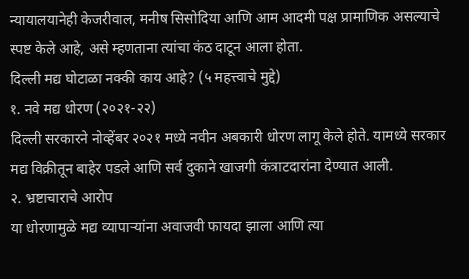न्यायालयानेही केजरीवाल, मनीष सिसोदिया आणि आम आदमी पक्ष प्रामाणिक असल्याचे स्पष्ट केले आहे, असे म्हणताना त्यांचा कंठ दाटून आला होता.
दिल्ली मद्य घोटाळा नक्की काय आहे? (५ महत्त्वाचे मुद्दे)
१. नवे मद्य धोरण (२०२१-२२)
दिल्ली सरकारने नोव्हेंबर २०२१ मध्ये नवीन अबकारी धोरण लागू केले होते. यामध्ये सरकार मद्य विक्रीतून बाहेर पडले आणि सर्व दुकाने खाजगी कंत्राटदारांना देण्यात आली.
२. भ्रष्टाचाराचे आरोप
या धोरणामुळे मद्य व्यापाऱ्यांना अवाजवी फायदा झाला आणि त्या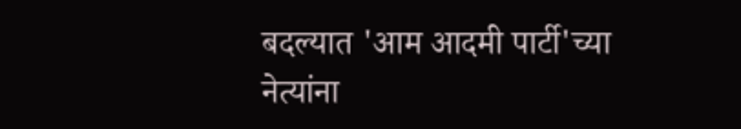बदल्यात 'आम आदमी पार्टी'च्या नेत्यांना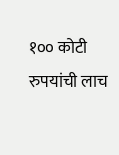१०० कोटी रुपयांची लाच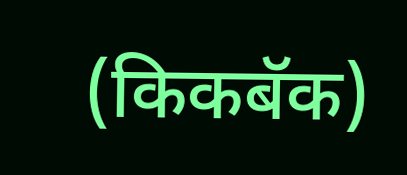(किकबॅक)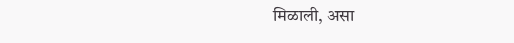मिळाली, असा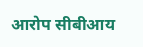आरोप सीबीआय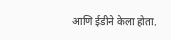आणि ईडीने केला होता.